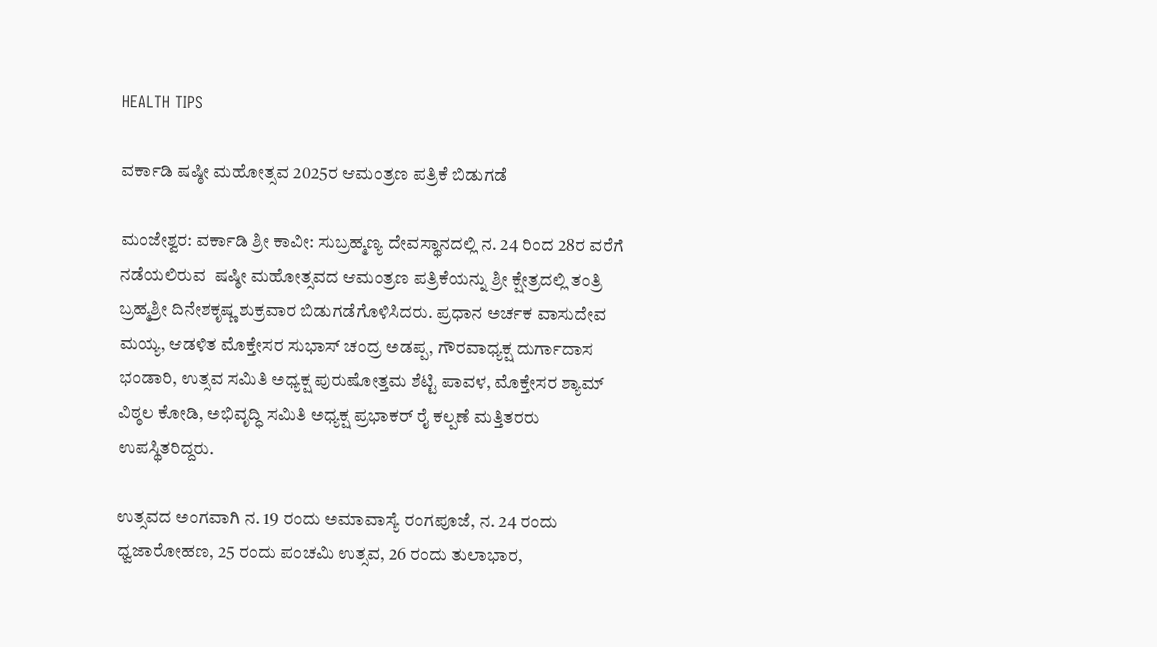HEALTH TIPS

ವರ್ಕಾಡಿ ಷಷ್ಠೀ ಮಹೋತ್ಸವ 2025ರ ಆಮಂತ್ರಣ ಪತ್ರಿಕೆ ಬಿಡುಗಡೆ

ಮಂಜೇಶ್ವರ: ವರ್ಕಾಡಿ ಶ್ರೀ ಕಾವೀ: ಸುಬ್ರಹ್ಮಣ್ಯ ದೇವಸ್ಥಾನದಲ್ಲಿ ನ. 24 ರಿಂದ 28ರ ವರೆಗೆ ನಡೆಯಲಿರುವ  ಷಷ್ಠೀ ಮಹೋತ್ಸವದ ಆಮಂತ್ರಣ ಪತ್ರಿಕೆಯನ್ನು ಶ್ರೀ ಕ್ಷೇತ್ರದಲ್ಲಿ ತಂತ್ರಿ ಬ್ರಹ್ಮಶ್ರೀ ದಿನೇಶಕೃಷ್ಣ ಶುಕ್ರವಾರ ಬಿಡುಗಡೆಗೊಳಿಸಿದರು. ಪ್ರಧಾನ ಅರ್ಚಕ ವಾಸುದೇವ ಮಯ್ಯ, ಆಡಳಿತ ಮೊಕ್ತೇಸರ ಸುಭಾಸ್ ಚಂದ್ರ ಅಡಪ್ಪ, ಗೌರವಾಧ್ಯಕ್ಷ ದುರ್ಗಾದಾಸ ಭಂಡಾರಿ, ಉತ್ಸವ ಸಮಿತಿ ಅಧ್ಯಕ್ಷ ಪುರುಷೋತ್ತಮ ಶೆಟ್ಟಿ ಪಾವಳ, ಮೊಕ್ತೇಸರ ಶ್ಯಾಮ್ ವಿಠ್ಠಲ ಕೋಡಿ, ಅಭಿವೃದ್ಧಿ ಸಮಿತಿ ಅಧ್ಯಕ್ಷ ಪ್ರಭಾಕರ್ ರೈ ಕಲ್ಪಣೆ ಮತ್ತಿತರರು ಉಪಸ್ಥಿತರಿದ್ದರು.

ಉತ್ಸವದ ಅಂಗವಾಗಿ ನ. 19 ರಂದು ಅಮಾವಾಸ್ಯೆ ರಂಗಪೂಜೆ, ನ. 24 ರಂದು ಧ್ವಜಾರೋಹಣ, 25 ರಂದು ಪಂಚಮಿ ಉತ್ಸವ, 26 ರಂದು ತುಲಾಭಾರ,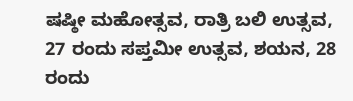ಷಷ್ಠೀ ಮಹೋತ್ಸವ, ರಾತ್ರಿ ಬಲಿ ಉತ್ಸವ,  27 ರಂದು ಸಪ್ತಮೀ ಉತ್ಸವ, ಶಯನ, 28 ರಂದು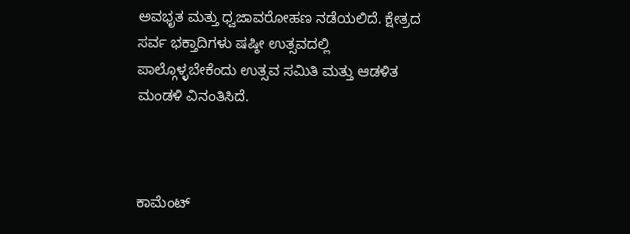ಅವಭೃತ ಮತ್ತು ಧ್ವಜಾವರೋಹಣ ನಡೆಯಲಿದೆ. ಕ್ಷೇತ್ರದ ಸರ್ವ ಭಕ್ತಾದಿಗಳು ಷಷ್ಠೀ ಉತ್ಸವದಲ್ಲಿ ಪಾಲ್ಗೊಳ್ಳಬೇಕೆಂದು ಉತ್ಸವ ಸಮಿತಿ ಮತ್ತು ಆಡಳಿತ ಮಂಡಳಿ ವಿನಂತಿಸಿದೆ.



ಕಾಮೆಂಟ್‌‌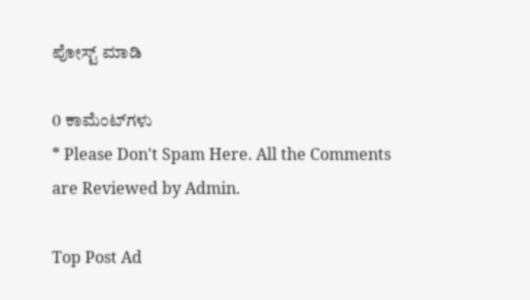ಪೋಸ್ಟ್‌ ಮಾಡಿ

0 ಕಾಮೆಂಟ್‌ಗಳು
* Please Don't Spam Here. All the Comments are Reviewed by Admin.

Top Post Ad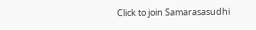Click to join Samarasasudhi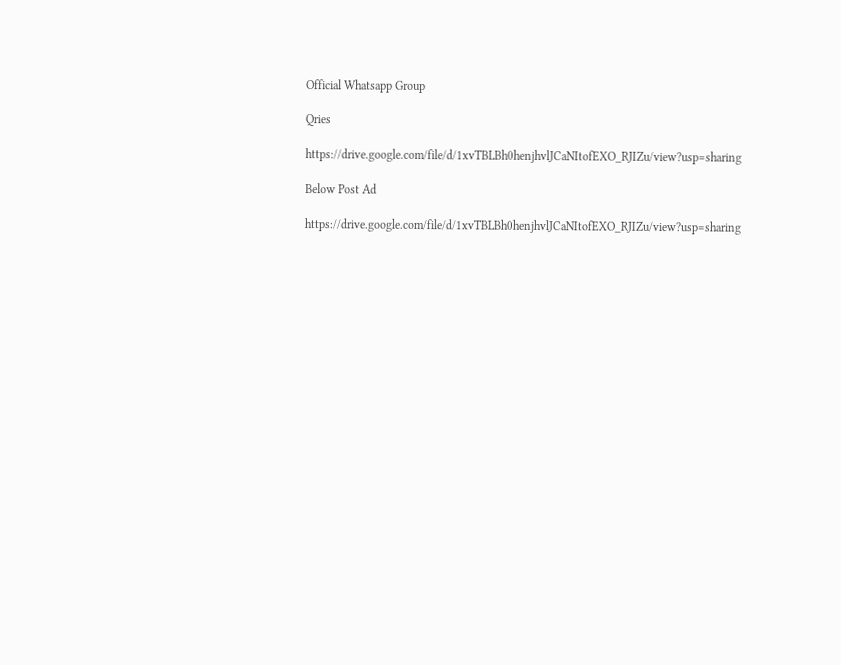Official Whatsapp Group

Qries

https://drive.google.com/file/d/1xvTBLBh0henjhvlJCaNItofEXO_RJIZu/view?usp=sharing

Below Post Ad

https://drive.google.com/file/d/1xvTBLBh0henjhvlJCaNItofEXO_RJIZu/view?usp=sharing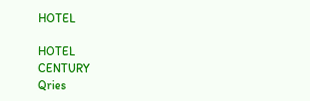HOTEL

HOTEL
CENTURY
Qries